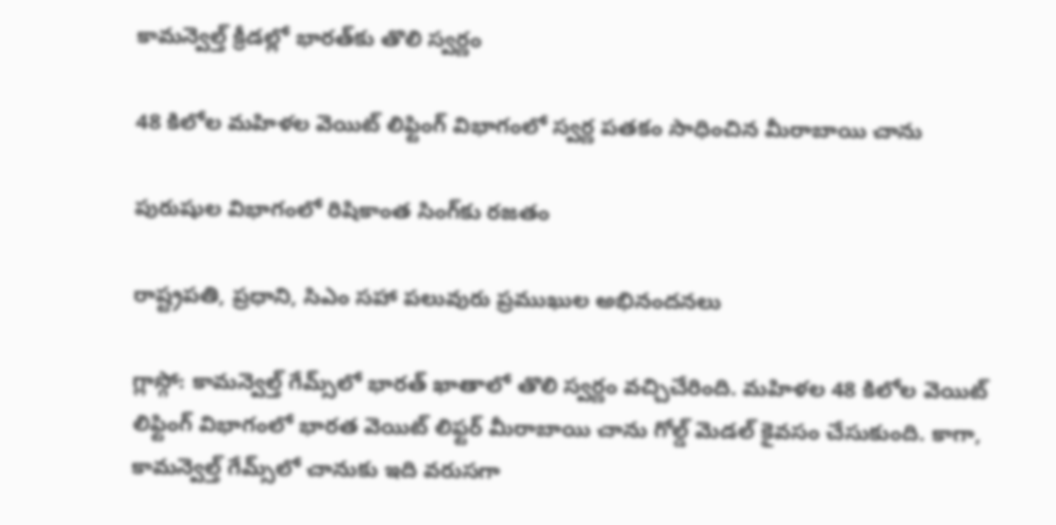కామన్వెల్త్ క్రీడల్లో భారత్‌కు తొలి స్వర్ణం

48 కిలోల మహిళల వెయిట్ లిఫ్టింగ్ విభాగంలో స్వర్ణ పతకం సాధించిన మీరాబాయి చాను

పురుషుల విభాగంలో రిషికాంత సింగ్‌కు రజతం

రాష్ట్రపతి, ప్రధాని, సిఎం సహా పలువురు ప్రముఖుల అభినందనలు

గ్లాస్గో: కామన్వెల్త్ గేమ్స్‌లో భారత్ ఖాతాలో తొలి స్వర్ణం వచ్చిచేరింది. మహిళల 48 కిలోల వెయిట్ లిఫ్టింగ్ విభాగంలో భారత వెయిట్ లిఫ్టర్ మీరాబాయి చాను గోల్డ్ మెడల్ కైవసం చేసుకుంది. కాగా, కామన్వెల్త్ గేమ్స్‌లో చానుకు ఇది వరుసగా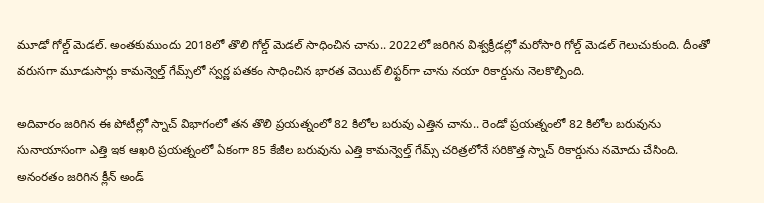మూడో గోల్డ్ మెడల్. అంతకుముందు 2018లో తొలి గోల్డ్ మెడల్ సాధించిన చాను.. 2022లో జరిగిన విశ్వక్రీడల్లో మరోసారి గోల్డ్ మెడల్ గెలుచుకుంది. దీంతో వరుసగా మూడుసార్లు కామన్వెల్త్ గేమ్స్‌లో స్వర్ణ పతకం సాధించిన భారత వెయిట్ లిఫ్టర్‌గా చాను నయా రికార్డును నెలకొల్పింది.

అదివారం జరిగిన ఈ పోటీల్లో స్నాచ్ విభాగంలో తన తొలి ప్రయత్నంలో 82 కిలోల బరువు ఎత్తిన చాను.. రెండో ప్రయత్నంలో 82 కిలోల బరువును సునాయాసంగా ఎత్తి ఇక ఆఖరి ప్రయత్నంలో ఏకంగా 85 కేజీల బరువును ఎత్తి కామన్వెల్త్ గేమ్స్ చరిత్రలోనే సరికొత్త స్నాచ్ రికార్డును నమోదు చేసింది. అనంరతం జరిగిన క్లీన్ అండ్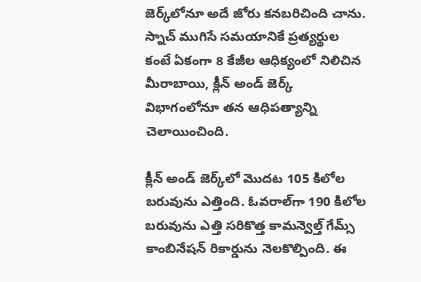జెర్క్‌లోనూ అదే జోరు కనబరిచింది చాను. స్నాచ్ ముగిసే సమయానికే ప్రత్యర్థుల కంటే ఏకంగా 8 కేజీల ఆధిక్యంలో నిలిచిన మీరాబాయి, క్లీన్ అండ్ జెర్క్ విభాగంలోనూ తన ఆధిపత్యాన్ని చెలాయించింది.

క్లీన్ అండ్ జెర్క్‌లో మొదట 105 కిలోల బరువును ఎత్తింది. ఓవరాల్‌గా 190 కిలోల బరువును ఎత్తి సరికొత్త కామన్వెల్త్ గేమ్స్ కాంబినేషన్ రికార్డును నెలకొల్పింది. ఈ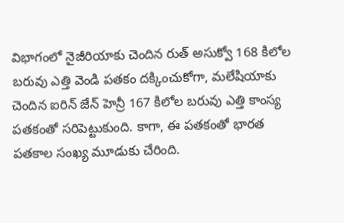విభాగంలో నైజీరియాకు చెందిన రుత్ అసుక్వో 168 కిలోల బరువు ఎత్తి వెండి పతకం దక్కించుకోగా, మలేషియాకు చెందిన ఐరిన్ జేన్ హెన్రీ 167 కిలోల బరువు ఎత్తి కాంస్య పతకంతో సరిపెట్టుకుంది. కాగా, ఈ పతకంతో భారత పతకాల సంఖ్య మూడుకు చేరింది.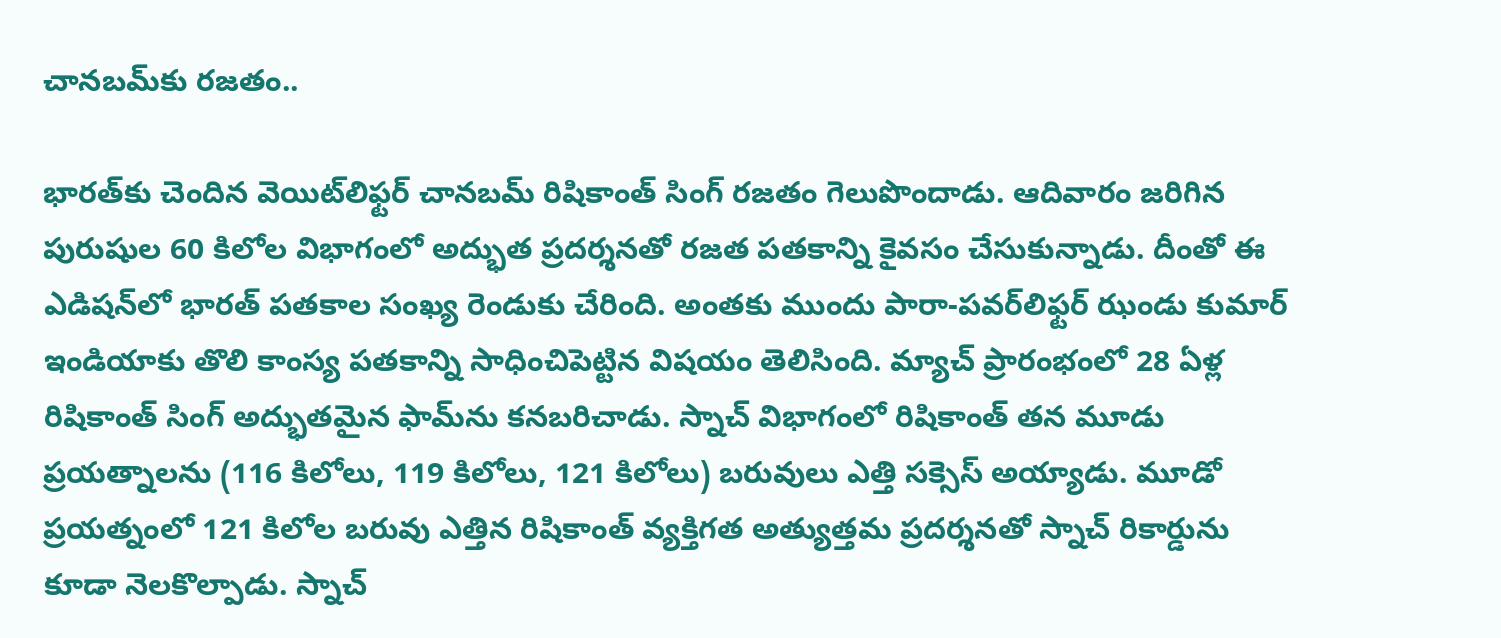చానబమ్‌కు రజతం..

భారత్‌కు చెందిన వెయిట్‌లిఫ్టర్ చానబమ్ రిషికాంత్ సింగ్ రజతం గెలుపొందాడు. ఆదివారం జరిగిన పురుషుల 60 కిలోల విభాగంలో అద్భుత ప్రదర్శనతో రజత పతకాన్ని కైవసం చేసుకున్నాడు. దీంతో ఈ ఎడిషన్‌లో భారత్ పతకాల సంఖ్య రెండుకు చేరింది. అంతకు ముందు పారా-పవర్‌లిఫ్టర్ ఝండు కుమార్ ఇండియాకు తొలి కాంస్య పతకాన్ని సాధించిపెట్టిన విషయం తెలిసింది. మ్యాచ్ ప్రారంభంలో 28 ఏళ్ల రిషికాంత్ సింగ్ అద్భుతమైన ఫామ్‌ను కనబరిచాడు. స్నాచ్ విభాగంలో రిషికాంత్ తన మూడు ప్రయత్నాలను (116 కిలోలు, 119 కిలోలు, 121 కిలోలు) బరువులు ఎత్తి సక్సెస్ అయ్యాడు. మూడో ప్రయత్నంలో 121 కిలోల బరువు ఎత్తిన రిషికాంత్ వ్యక్తిగత అత్యుత్తమ ప్రదర్శనతో స్నాచ్ రికార్డును కూడా నెలకొల్పాడు. స్నాచ్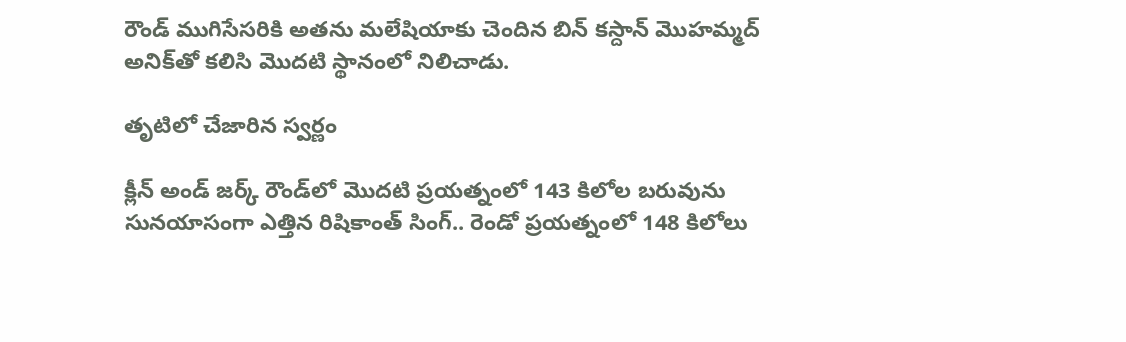రౌండ్ ముగిసేసరికి అతను మలేషియాకు చెందిన బిన్ కస్దాన్ మొహమ్మద్ అనిక్‌తో కలిసి మొదటి స్థానంలో నిలిచాడు.

తృటిలో చేజారిన స్వర్ణం

క్లీన్ అండ్ జర్క్ రౌండ్‌లో మొదటి ప్రయత్నంలో 143 కిలోల బరువును సునయాసంగా ఎత్తిన రిషికాంత్ సింగ్.. రెండో ప్రయత్నంలో 148 కిలోలు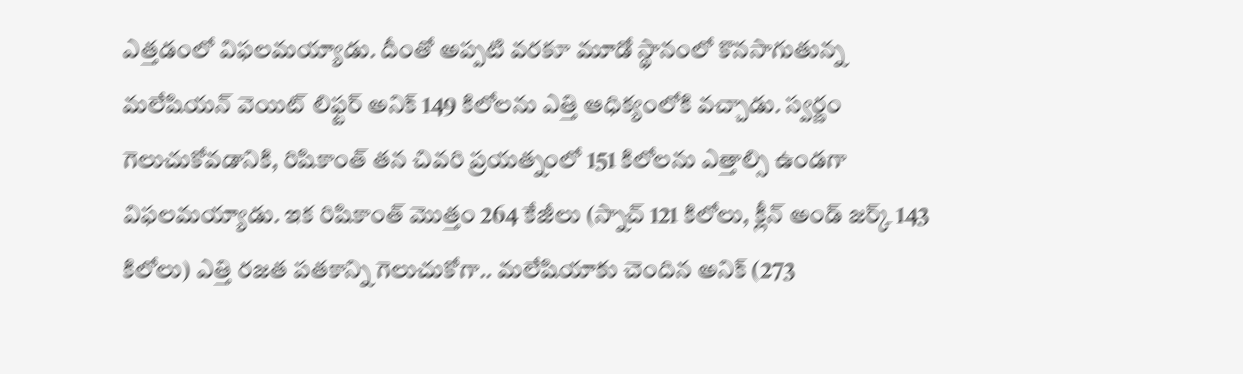ఎత్తడంలో విఫలమయ్యాడు. దీంతో అప్పటి వరకూ మూడో స్థానంలో కొనసాగుతున్న మలేషియన్ వెయిట్ లిఫ్టర్ అనిక్ 149 కిలోలను ఎత్తి ఆధిక్యంలోకి వచ్చాడు. స్వర్ణం గెలుచుకోవడానికి, రిషికాంత్ తన చివరి ప్రయత్నంలో 151 కిలోలను ఎత్తాల్సి ఉండగా విఫలమయ్యాడు. ఇక రిషికాంత్ మొత్తం 264 కేజీలు (స్నాచ్ 121 కిలోలు, క్లీన్ అండ్ జర్క్ 143 కిలోలు) ఎత్తి రజత పతకాన్ని గెలుచుకోగా.. మలేషియాకు చెందిన అనిక్ (273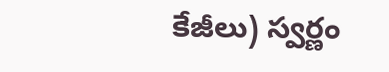కేజీలు) స్వర్ణం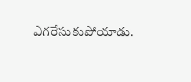ఎగరేసుకుపోయాడు.